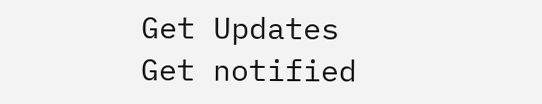Get Updates
Get notified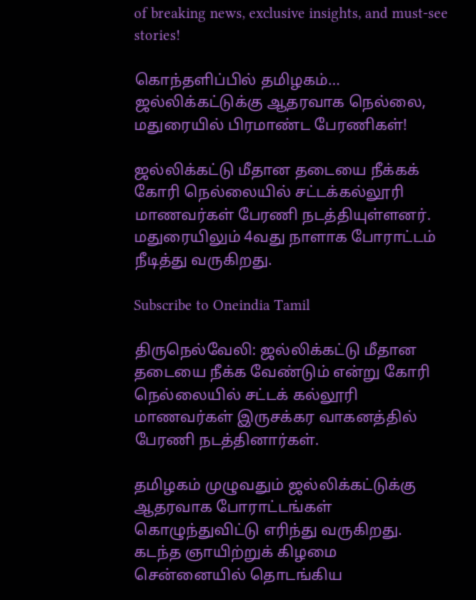of breaking news, exclusive insights, and must-see stories!

கொந்தளிப்பில் தமிழகம்… ஜல்லிக்கட்டுக்கு ஆதரவாக நெல்லை, மதுரையில் பிரமாண்ட பேரணிகள்!

ஜல்லிக்கட்டு மீதான தடையை நீக்கக் கோரி நெல்லையில் சட்டக்கல்லூரி மாணவர்கள் பேரணி நடத்தியுள்ளனர். மதுரையிலும் 4வது நாளாக போராட்டம் நீடித்து வருகிறது.

Subscribe to Oneindia Tamil

திருநெல்வேலி: ஜல்லிக்கட்டு மீதான தடையை நீக்க வேண்டும் என்று கோரி நெல்லையில் சட்டக் கல்லூரி மாணவர்கள் இருசக்கர வாகனத்தில் பேரணி நடத்தினார்கள்.

தமிழகம் முழுவதும் ஜல்லிக்கட்டுக்கு ஆதரவாக போராட்டங்கள் கொழுந்துவிட்டு எரிந்து வருகிறது. கடந்த ஞாயிற்றுக் கிழமை சென்னையில் தொடங்கிய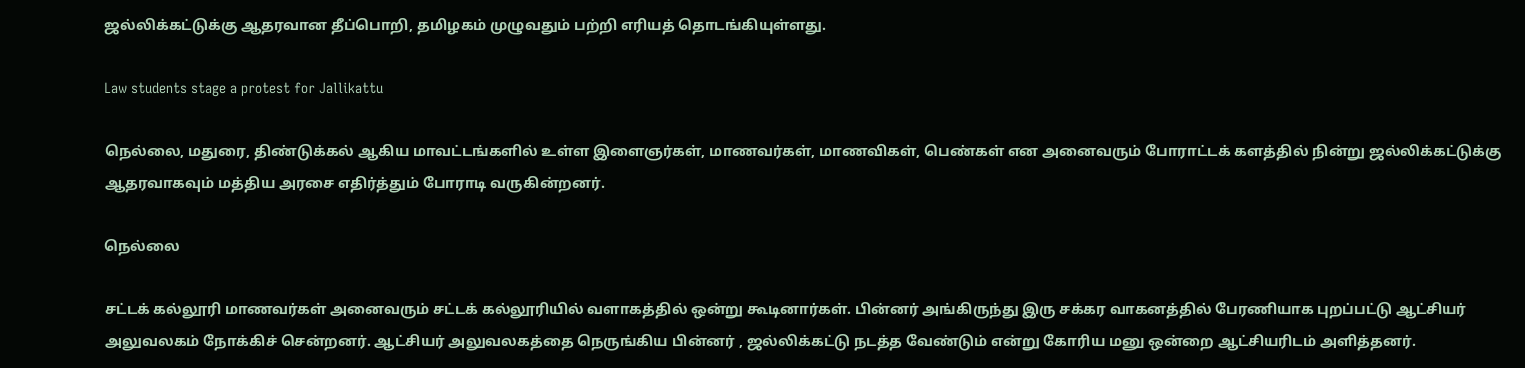ஜல்லிக்கட்டுக்கு ஆதரவான தீப்பொறி, தமிழகம் முழுவதும் பற்றி எரியத் தொடங்கியுள்ளது.

Law students stage a protest for Jallikattu

நெல்லை, மதுரை, திண்டுக்கல் ஆகிய மாவட்டங்களில் உள்ள இளைஞர்கள், மாணவர்கள், மாணவிகள், பெண்கள் என அனைவரும் போராட்டக் களத்தில் நின்று ஜல்லிக்கட்டுக்கு ஆதரவாகவும் மத்திய அரசை எதிர்த்தும் போராடி வருகின்றனர்.

நெல்லை

சட்டக் கல்லூரி மாணவர்கள் அனைவரும் சட்டக் கல்லூரியில் வளாகத்தில் ஒன்று கூடினார்கள். பின்னர் அங்கிருந்து இரு சக்கர வாகனத்தில் பேரணியாக புறப்பட்டு ஆட்சியர் அலுவலகம் நோக்கிச் சென்றனர். ஆட்சியர் அலுவலகத்தை நெருங்கிய பின்னர் , ஜல்லிக்கட்டு நடத்த வேண்டும் என்று கோரிய மனு ஒன்றை ஆட்சியரிடம் அளித்தனர்.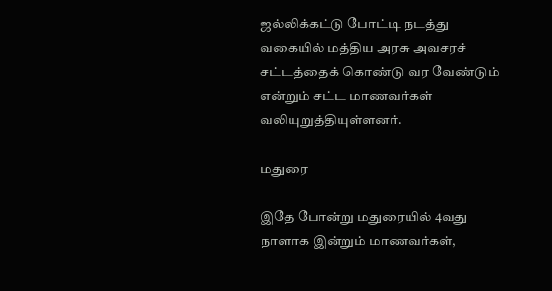ஜல்லிக்கட்டு போட்டி நடத்து வகையில் மத்திய அரசு அவசரச் சட்டத்தைக் கொண்டு வர வேண்டும் என்றும் சட்ட மாணவர்கள் வலியுறுத்தியுள்ளனர்.

மதுரை

இதே போன்று மதுரையில் 4வது நாளாக இன்றும் மாணவர்கள்,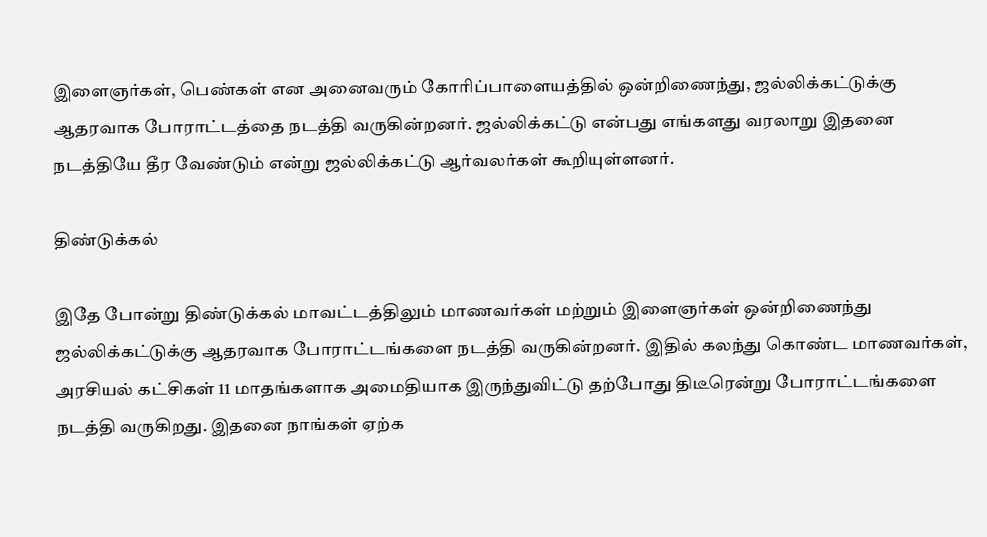இளைஞர்கள், பெண்கள் என அனைவரும் கோரிப்பாளையத்தில் ஒன்றிணைந்து, ஜல்லிக்கட்டுக்கு ஆதரவாக போராட்டத்தை நடத்தி வருகின்றனர். ஜல்லிக்கட்டு என்பது எங்களது வரலாறு இதனை நடத்தியே தீர வேண்டும் என்று ஜல்லிக்கட்டு ஆர்வலர்கள் கூறியுள்ளனர்.

திண்டுக்கல்

இதே போன்று திண்டுக்கல் மாவட்டத்திலும் மாணவர்கள் மற்றும் இளைஞர்கள் ஒன்றிணைந்து ஜல்லிக்கட்டுக்கு ஆதரவாக போராட்டங்களை நடத்தி வருகின்றனர். இதில் கலந்து கொண்ட மாணவர்கள், அரசியல் கட்சிகள் 11 மாதங்களாக அமைதியாக இருந்துவிட்டு தற்போது திடீரென்று போராட்டங்களை நடத்தி வருகிறது. இதனை நாங்கள் ஏற்க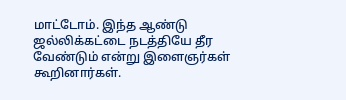மாட்டோம். இந்த ஆண்டு ஜல்லிக்கட்டை நடத்தியே தீர வேண்டும் என்று இளைஞர்கள் கூறினார்கள்.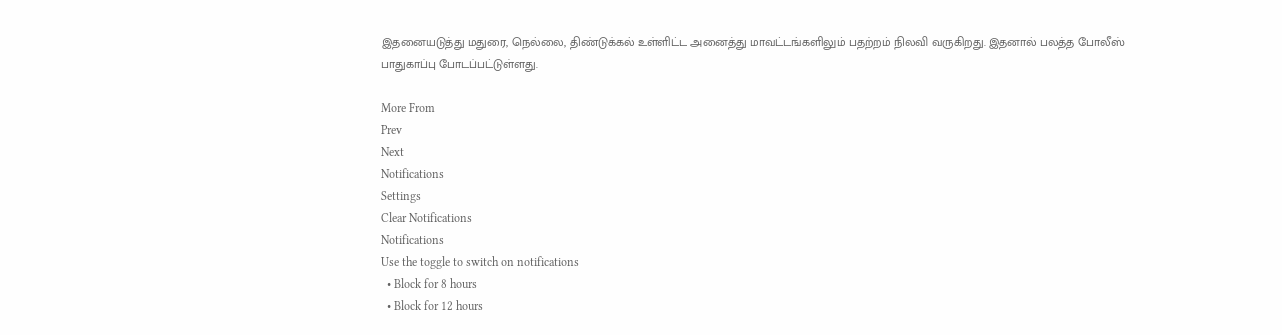இதனையடுத்து மதுரை, நெல்லை, திண்டுக்கல் உள்ளிட்ட அனைத்து மாவட்டங்களிலும் பதற்றம் நிலவி வருகிறது. இதனால் பலத்த போலீஸ் பாதுகாப்பு போடப்பட்டுள்ளது.

More From
Prev
Next
Notifications
Settings
Clear Notifications
Notifications
Use the toggle to switch on notifications
  • Block for 8 hours
  • Block for 12 hours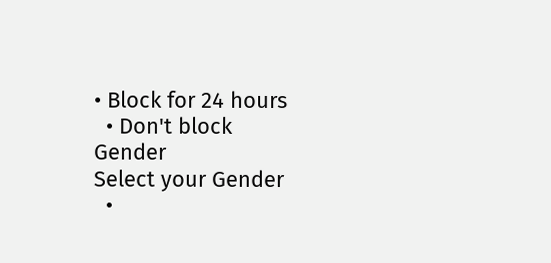• Block for 24 hours
  • Don't block
Gender
Select your Gender
  •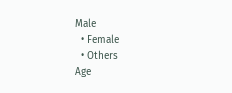Male
  • Female
  • Others
Age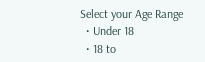Select your Age Range
  • Under 18
  • 18 to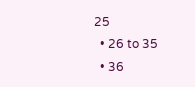25
  • 26 to 35
  • 36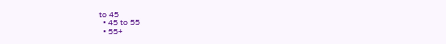to 45
  • 45 to 55
  • 55+